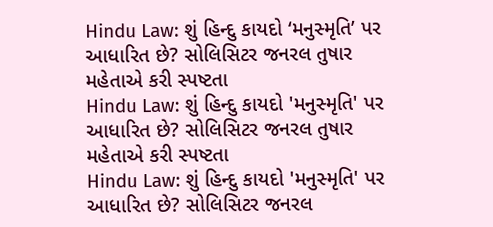Hindu Law: શું હિન્દુ કાયદો ‘મનુસ્મૃતિ’ પર આધારિત છે? સોલિસિટર જનરલ તુષાર મહેતાએ કરી સ્પષ્ટતા
Hindu Law: શું હિન્દુ કાયદો 'મનુસ્મૃતિ' પર આધારિત છે? સોલિસિટર જનરલ તુષાર મહેતાએ કરી સ્પષ્ટતા
Hindu Law: શું હિન્દુ કાયદો 'મનુસ્મૃતિ' પર આધારિત છે? સોલિસિટર જનરલ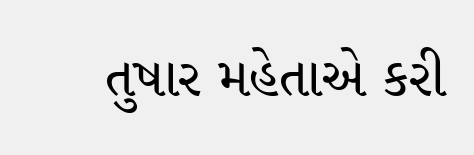તુષાર મહેતાએ કરી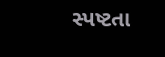સ્પષ્ટતા